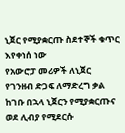ኒጀር የሚያቋርጡ ስደተኞች ቁጥር እየቀነሰ ነው
የአውሮፓ መሪዎች ለኒጀር የገንዘብ ድጋፍ ለማድረግ ቃል ከገቡ በኋላ ኒጀርን የሚያቋርጡና ወደ ሊብያ የሚደርሱ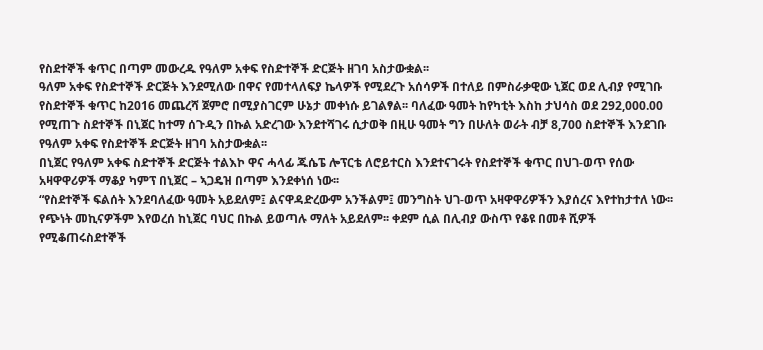የስደተኞች ቁጥር በጣም መውረዱ የዓለም አቀፍ የስድተኞች ድርጅት ዘገባ አስታውቋል፡፡
ዓለም አቀፍ የስድተኞች ድርጅት እንደሚለው በዋና የመተላለፍያ ኬላዎች የሚደረጉ አሰሳዎች በተለይ በምስራቃዊው ኒጀር ወደ ሊብያ የሚገቡ የስደተኞች ቁጥር ከ2016 መጨረሻ ጀምሮ በሚያስገርም ሁኔታ መቀነሱ ይገልፃል፡፡ ባለፈው ዓመት ከየካቲት እስከ ታህሳስ ወደ 292,000.00 የሚጠጉ ስደተኞች በኒጀር ከተማ ሰጉዲን በኩል አድረገው እንደተሻገሩ ሲታወቅ በዚሁ ዓመት ግን በሁለት ወራት ብቻ 8,700 ስደተኞች እንደገቡ የዓለም አቀፍ የስደተኞች ድርጅት ዘገባ አስታውቋል፡፡
በኒጀር የዓለም አቀፍ ስድተኞች ድርጅት ተልእኮ ዋና ሓላፊ ጁሴፔ ሎፕርቴ ለሮይተርስ እንደተናገሩት የስደተኞች ቁጥር በህገ-ወጥ የሰው አዛዋዋሪዎች ማቆያ ካምፕ በኒጀር – ኣጋዴዝ በጣም እንደቀነሰ ነው፡፡
“የስደተኞች ፍልሰት እንደባለፈው ዓመት አይደለም፤ ልናዋዳድረውም አንችልም፤ መንግስት ህገ-ወጥ አዛዋዋሪዎችን እያሰረና እየተከታተለ ነው፡፡ የጭነት መኪናዎችም እየወረሰ ከኒጀር ባህር በኩል ይወጣሉ ማለት አይደለም፡፡ ቀደም ሲል በሊብያ ውስጥ የቆዩ በመቶ ሺዎች የሚቆጠሩስደተኞች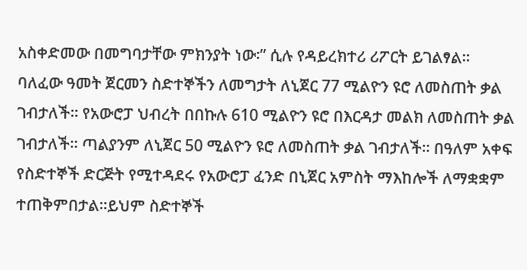አስቀድመው በመግባታቸው ምክንያት ነው፡” ሲሉ የዳይረክተሪ ሪፖርት ይገልፃል፡፡
ባለፈው ዓመት ጀርመን ስድተኞችን ለመግታት ለኒጀር 77 ሚልዮን ዩሮ ለመስጠት ቃል ገብታለች፡፡ የአውሮፓ ህብረት በበኩሉ 610 ሚልዮን ዩሮ በእርዳታ መልክ ለመስጠት ቃል ገብታለች፡፡ ጣልያንም ለኒጀር 50 ሚልዮን ዩሮ ለመስጠት ቃል ገብታለች፡፡ በዓለም አቀፍ የስድተኞች ድርጅት የሚተዳደሩ የአውሮፓ ፈንድ በኒጀር አምስት ማእከሎች ለማቋቋም ተጠቅምበታል፡፡ይህም ስድተኞች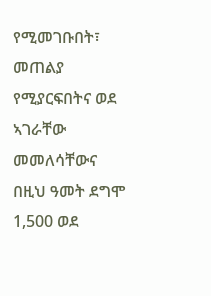የሚመገቡበት፣ መጠልያ የሚያርፍበትና ወደ ኣገራቸው መመለሳቸውና በዚህ ዓመት ደግሞ 1,500 ወደ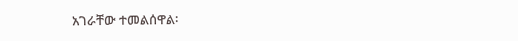አገራቸው ተመልሰዋል፡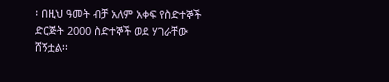፡ በዚህ ዓመት ብቻ አለም አቀፍ የስድተኞች ድርጅት 2000 ስድተኞች ወደ ሃገራቸው ሸኝቷል፡፡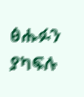ፅሑፉን ያካፍሉ